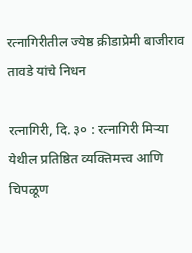रत्नागिरीतील ज्येष्ठ क्रीडाप्रेमी बाजीराव तावडे यांचे निधन

रत्नागिरी, दि. ३० : रत्नागिरी मिऱ्या येथील प्रतिष्ठित व्यक्तिमत्त्व आणि चिपळूण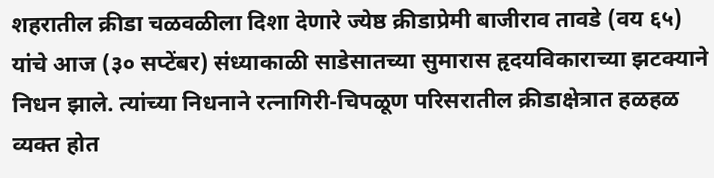शहरातील क्रीडा चळवळीला दिशा देणारे ज्येष्ठ क्रीडाप्रेमी बाजीराव तावडे (वय ६५) यांचे आज (३० सप्टेंबर) संध्याकाळी साडेसातच्या सुमारास हृदयविकाराच्या झटक्याने निधन झाले. त्यांच्या निधनाने रत्नागिरी-चिपळूण परिसरातील क्रीडाक्षेत्रात हळहळ व्यक्त होत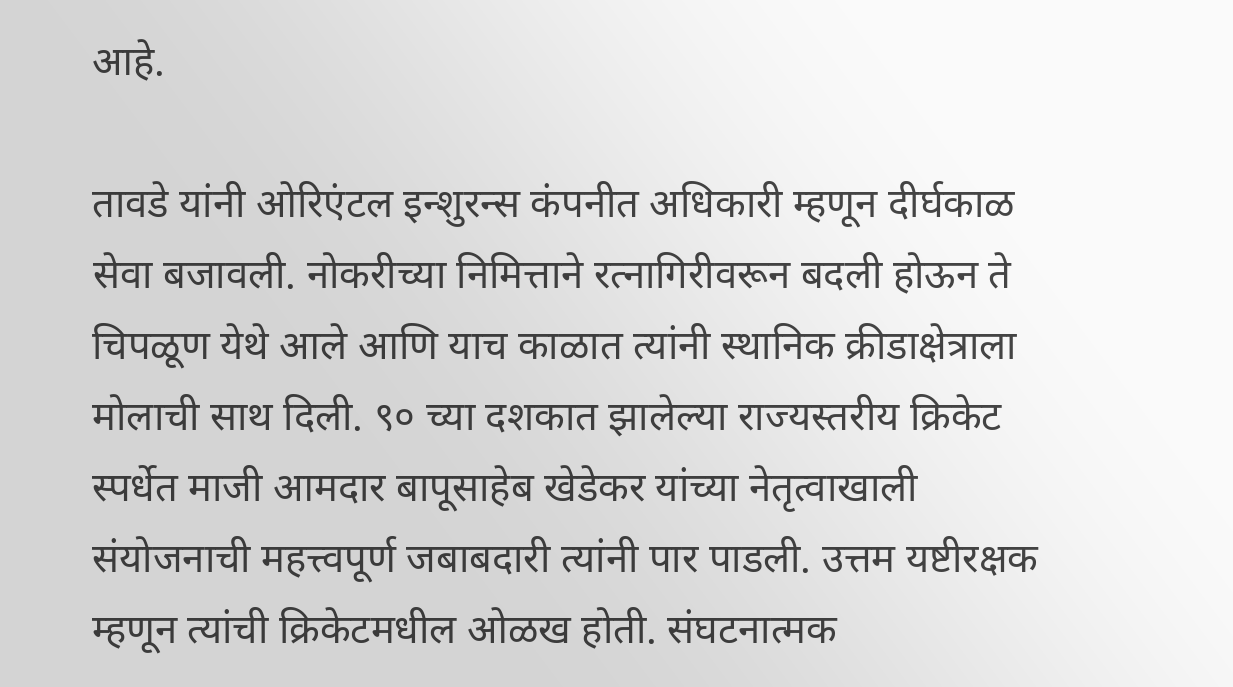आहे.

तावडे यांनी ओरिएंटल इन्शुरन्स कंपनीत अधिकारी म्हणून दीर्घकाळ सेवा बजावली. नोकरीच्या निमित्ताने रत्नागिरीवरून बदली होऊन ते चिपळूण येथे आले आणि याच काळात त्यांनी स्थानिक क्रीडाक्षेत्राला मोलाची साथ दिली. ९० च्या दशकात झालेल्या राज्यस्तरीय क्रिकेट स्पर्धेत माजी आमदार बापूसाहेब खेडेकर यांच्या नेतृत्वाखाली संयोजनाची महत्त्वपूर्ण जबाबदारी त्यांनी पार पाडली. उत्तम यष्टीरक्षक म्हणून त्यांची क्रिकेटमधील ओळख होती. संघटनात्मक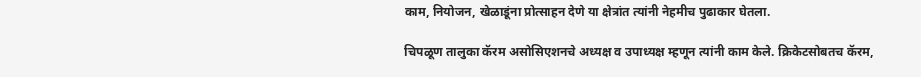काम, नियोजन, खेळाडूंना प्रोत्साहन देणे या क्षेत्रांत त्यांनी नेहमीच पुढाकार घेतला.

चिपळूण तालुका कॅरम असोसिएशनचे अध्यक्ष व उपाध्यक्ष म्हणून त्यांनी काम केले. क्रिकेटसोबतच कॅरम,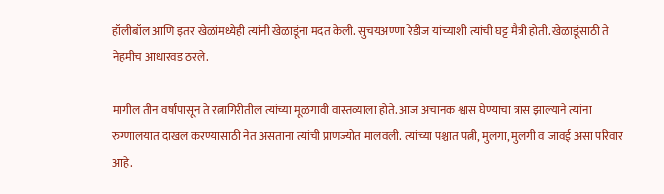हॉलीबॉल आणि इतर खेळांमध्येही त्यांनी खेळाडूंना मदत केली. सुचयअण्णा रेडीज यांच्याशी त्यांची घट्ट मैत्री होती. खेळाडूंसाठी ते नेहमीच आधारवड ठरले.

मागील तीन वर्षांपासून ते रत्नागिरीतील त्यांच्या मूळगावी वास्तव्याला होते. आज अचानक श्वास घेण्याचा त्रास झाल्याने त्यांना रुग्णालयात दाखल करण्यासाठी नेत असताना त्यांची प्राणज्योत मालवली. त्यांच्या पश्चात पत्नी, मुलगा, मुलगी व जावई असा परिवार आहे.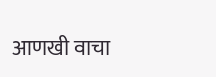आणखी वाचा